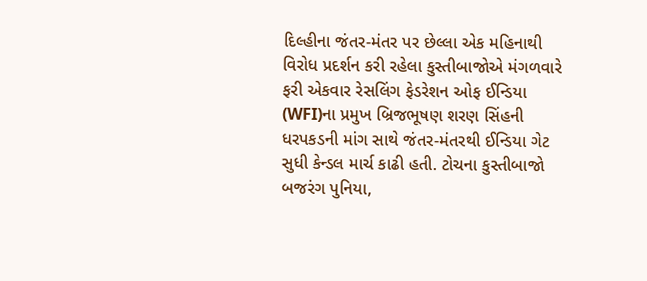દિલ્હીના જંતર-મંતર પર છેલ્લા એક મહિનાથી વિરોધ પ્રદર્શન કરી રહેલા કુસ્તીબાજોએ મંગળવારે ફરી એકવાર રેસલિંગ ફેડરેશન ઓફ ઈન્ડિયા (WFI)ના પ્રમુખ બ્રિજભૂષણ શરણ સિંહની ધરપકડની માંગ સાથે જંતર-મંતરથી ઈન્ડિયા ગેટ સુધી કેન્ડલ માર્ચ કાઢી હતી. ટોચના કુસ્તીબાજો બજરંગ પુનિયા,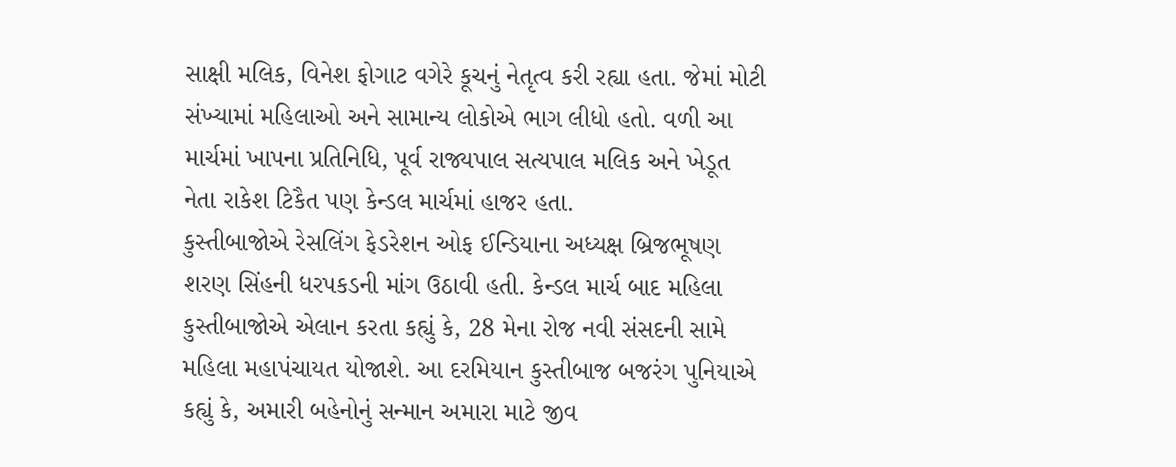સાક્ષી મલિક, વિનેશ ફોગાટ વગેરે કૂચનું નેતૃત્વ કરી રહ્યા હતા. જેમાં મોટી સંખ્યામાં મહિલાઓ અને સામાન્ય લોકોએ ભાગ લીધો હતો. વળી આ માર્ચમાં ખાપના પ્રતિનિધિ, પૂર્વ રાજ્યપાલ સત્યપાલ મલિક અને ખેડૂત નેતા રાકેશ ટિકૈત પણ કેન્ડલ માર્ચમાં હાજર હતા.
કુસ્તીબાજોએ રેસલિંગ ફેડરેશન ઓફ ઈન્ડિયાના અધ્યક્ષ બ્રિજભૂષણ શરણ સિંહની ધરપકડની માંગ ઉઠાવી હતી. કેન્ડલ માર્ચ બાદ મહિલા કુસ્તીબાજોએ એલાન કરતા કહ્યું કે, 28 મેના રોજ નવી સંસદની સામે મહિલા મહાપંચાયત યોજાશે. આ દરમિયાન કુસ્તીબાજ બજરંગ પુનિયાએ કહ્યું કે, અમારી બહેનોનું સન્માન અમારા માટે જીવ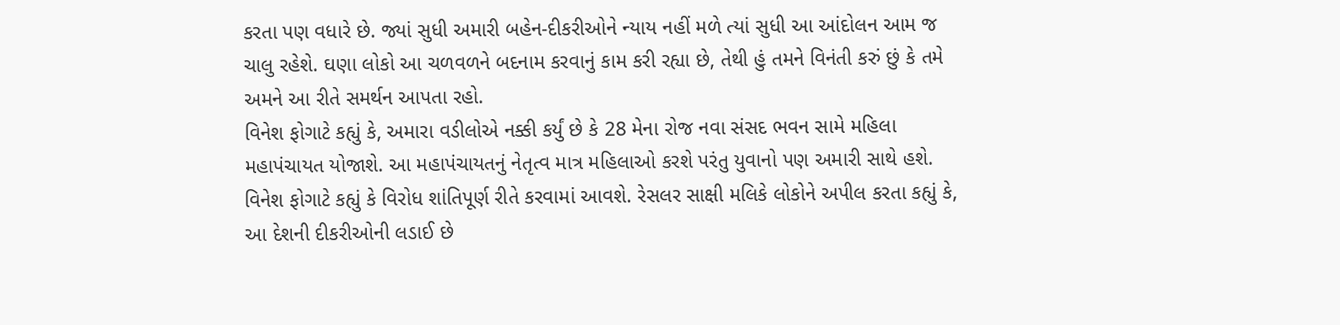કરતા પણ વધારે છે. જ્યાં સુધી અમારી બહેન-દીકરીઓને ન્યાય નહીં મળે ત્યાં સુધી આ આંદોલન આમ જ ચાલુ રહેશે. ઘણા લોકો આ ચળવળને બદનામ કરવાનું કામ કરી રહ્યા છે, તેથી હું તમને વિનંતી કરું છું કે તમે અમને આ રીતે સમર્થન આપતા રહો.
વિનેશ ફોગાટે કહ્યું કે, અમારા વડીલોએ નક્કી કર્યું છે કે 28 મેના રોજ નવા સંસદ ભવન સામે મહિલા મહાપંચાયત યોજાશે. આ મહાપંચાયતનું નેતૃત્વ માત્ર મહિલાઓ કરશે પરંતુ યુવાનો પણ અમારી સાથે હશે. વિનેશ ફોગાટે કહ્યું કે વિરોધ શાંતિપૂર્ણ રીતે કરવામાં આવશે. રેસલર સાક્ષી મલિકે લોકોને અપીલ કરતા કહ્યું કે, આ દેશની દીકરીઓની લડાઈ છે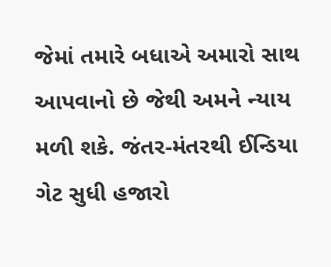જેમાં તમારે બધાએ અમારો સાથ આપવાનો છે જેથી અમને ન્યાય મળી શકે. જંતર-મંતરથી ઈન્ડિયા ગેટ સુધી હજારો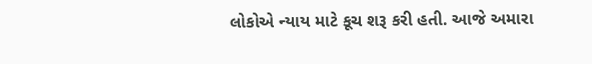લોકોએ ન્યાય માટે કૂચ શરૂ કરી હતી. આજે અમારા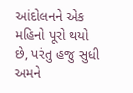આંદોલનને એક મહિનો પૂરો થયો છે, પરંતુ હજુ સુધી અમને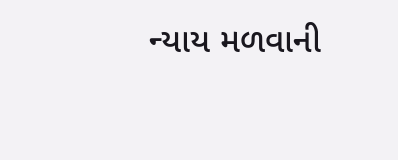ન્યાય મળવાની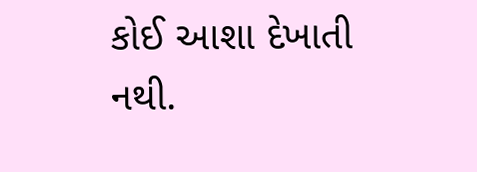કોઈ આશા દેખાતી નથી.